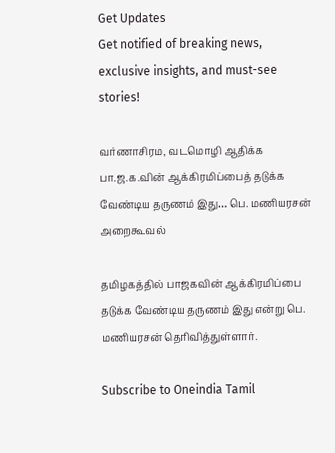Get Updates
Get notified of breaking news, exclusive insights, and must-see stories!

வர்ணாசிரம, வடமொழி ஆதிக்க பா.ஜ.க.வின் ஆக்கிரமிப்பைத் தடுக்க வேண்டிய தருணம் இது… பெ. மணியரசன் அறைகூவல்

தமிழகத்தில் பாஜகவின் ஆக்கிரமிப்பை தடுக்க வேண்டிய தருணம் இது என்று பெ. மணியரசன் தெரிவித்துள்ளார்.

Subscribe to Oneindia Tamil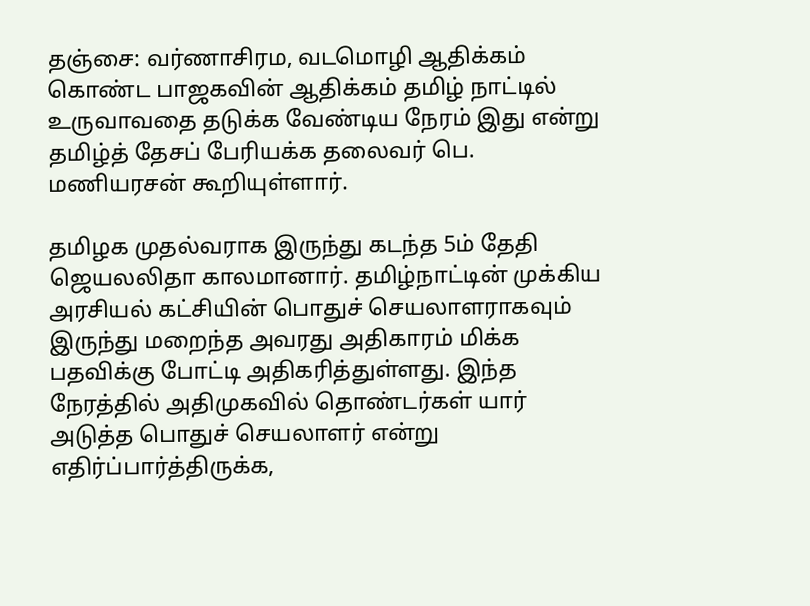தஞ்சை: வர்ணாசிரம, வடமொழி ஆதிக்கம் கொண்ட பாஜகவின் ஆதிக்கம் தமிழ் நாட்டில் உருவாவதை தடுக்க வேண்டிய நேரம் இது என்று தமிழ்த் தேசப் பேரியக்க தலைவர் பெ. மணியரசன் கூறியுள்ளார்.

தமிழக முதல்வராக இருந்து கடந்த 5ம் தேதி ஜெயலலிதா காலமானார். தமிழ்நாட்டின் முக்கிய அரசியல் கட்சியின் பொதுச் செயலாளராகவும் இருந்து மறைந்த அவரது அதிகாரம் மிக்க பதவிக்கு போட்டி அதிகரித்துள்ளது. இந்த நேரத்தில் அதிமுகவில் தொண்டர்கள் யார் அடுத்த பொதுச் செயலாளர் என்று எதிர்ப்பார்த்திருக்க,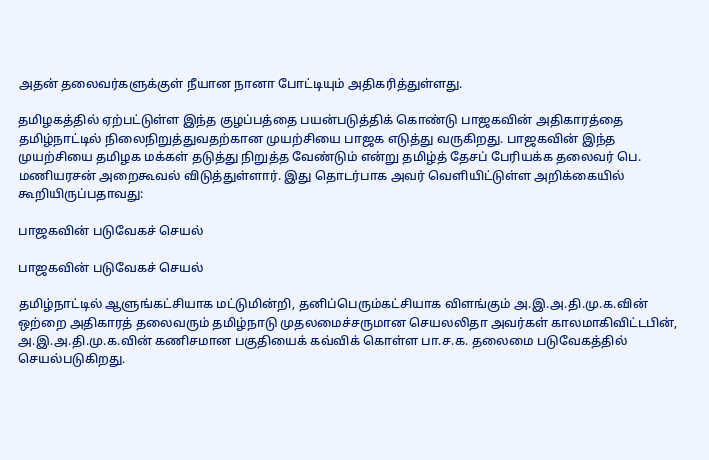அதன் தலைவர்களுக்குள் நீயான நானா போட்டியும் அதிகரித்துள்ளது.

தமிழகத்தில் ஏற்பட்டுள்ள இந்த குழப்பத்தை பயன்படுத்திக் கொண்டு பாஜகவின் அதிகாரத்தை தமிழ்நாட்டில் நிலைநிறுத்துவதற்கான முயற்சியை பாஜக எடுத்து வருகிறது. பாஜகவின் இந்த முயற்சியை தமிழக மக்கள் தடுத்து நிறுத்த வேண்டும் என்று தமிழ்த் தேசப் பேரியக்க தலைவர் பெ. மணியரசன் அறைகூவல் விடுத்துள்ளார். இது தொடர்பாக அவர் வெளியிட்டுள்ள அறிக்கையில் கூறியிருப்பதாவது:

பாஜகவின் படுவேகச் செயல்

பாஜகவின் படுவேகச் செயல்

தமிழ்நாட்டில் ஆளுங்கட்சியாக மட்டுமின்றி, தனிப்பெரும்கட்சியாக விளங்கும் அ.இ.அ.தி.மு.க.வின் ஒற்றை அதிகாரத் தலைவரும் தமிழ்நாடு முதலமைச்சருமான செயலலிதா அவர்கள் காலமாகிவிட்டபின், அ.இ.அ.தி.மு.க.வின் கணிசமான பகுதியைக் கவ்விக் கொள்ள பா.ச.க. தலைமை படுவேகத்தில் செயல்படுகிறது.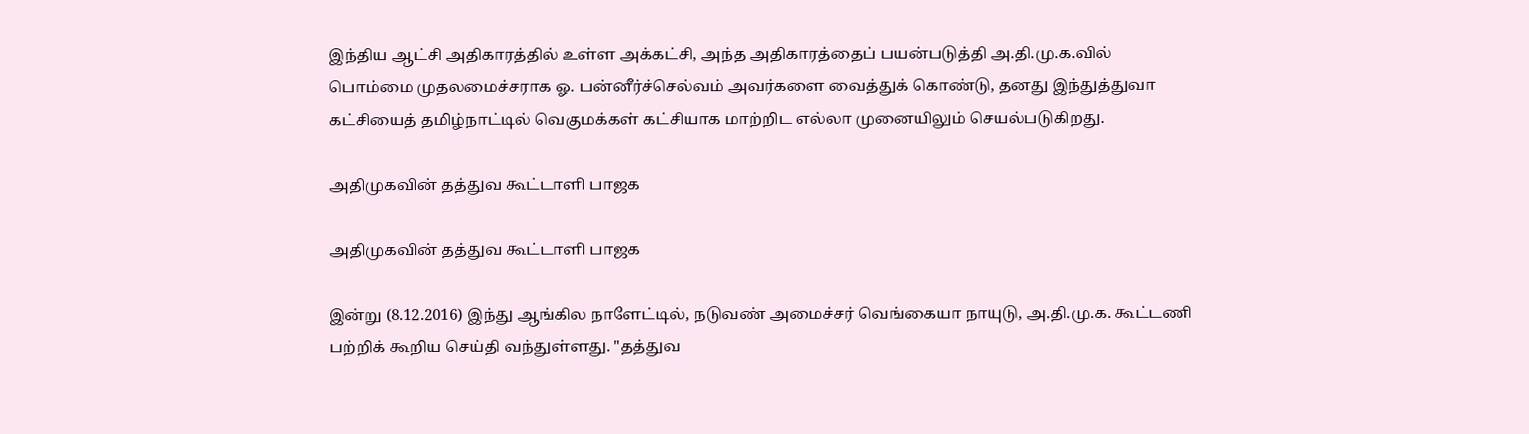இந்திய ஆட்சி அதிகாரத்தில் உள்ள அக்கட்சி, அந்த அதிகாரத்தைப் பயன்படுத்தி அ.தி.மு.க.வில் பொம்மை முதலமைச்சராக ஓ. பன்னீர்ச்செல்வம் அவர்களை வைத்துக் கொண்டு, தனது இந்துத்துவா கட்சியைத் தமிழ்நாட்டில் வெகுமக்கள் கட்சியாக மாற்றிட எல்லா முனையிலும் செயல்படுகிறது.

அதிமுகவின் தத்துவ கூட்டாளி பாஜக

அதிமுகவின் தத்துவ கூட்டாளி பாஜக

இன்று (8.12.2016) இந்து ஆங்கில நாளேட்டில், நடுவண் அமைச்சர் வெங்கையா நாயுடு, அ.தி.மு.க. கூட்டணி பற்றிக் கூறிய செய்தி வந்துள்ளது. "தத்துவ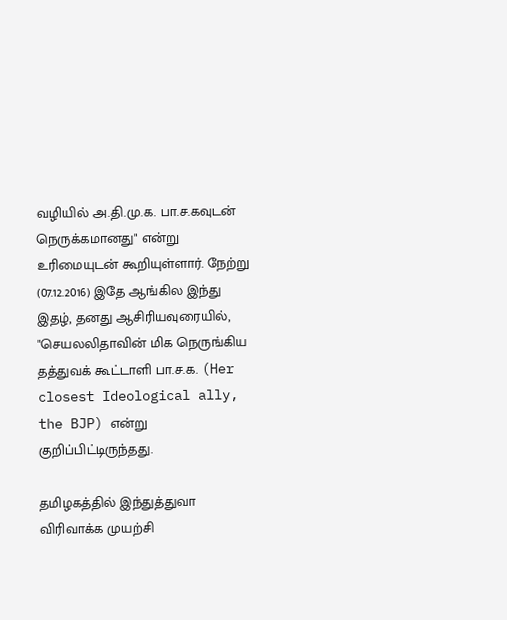வழியில் அ.தி.மு.க. பா.ச.கவுடன் நெருக்கமானது" என்று உரிமையுடன் கூறியுள்ளார். நேற்று (07.12.2016) இதே ஆங்கில இந்து இதழ், தனது ஆசிரியவுரையில், "செயலலிதாவின் மிக நெருங்கிய தத்துவக் கூட்டாளி பா.ச.க. (Her closest Ideological ally, the BJP) என்று குறிப்பிட்டிருந்தது.

தமிழகத்தில் இந்துத்துவா விரிவாக்க முயற்சி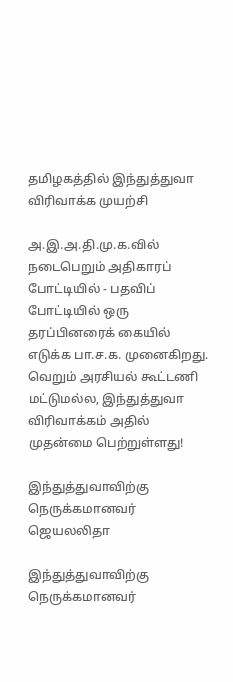தமிழகத்தில் இந்துத்துவா விரிவாக்க முயற்சி

அ.இ.அ.தி.மு.க.வில் நடைபெறும் அதிகாரப் போட்டியில் - பதவிப் போட்டியில் ஒரு தரப்பினரைக் கையில் எடுக்க பா.ச.க. முனைகிறது. வெறும் அரசியல் கூட்டணி மட்டுமல்ல, இந்துத்துவா விரிவாக்கம் அதில் முதன்மை பெற்றுள்ளது!

இந்துத்துவாவிற்கு நெருக்கமானவர் ஜெயலலிதா

இந்துத்துவாவிற்கு நெருக்கமானவர்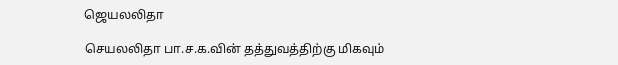ஜெயலலிதா

செயலலிதா பா.ச.க.வின் தத்துவத்திற்கு மிகவும்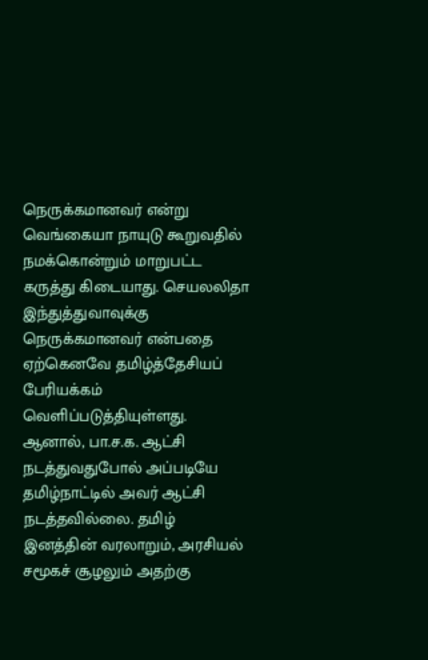நெருக்கமானவர் என்று வெங்கையா நாயுடு கூறுவதில் நமக்கொன்றும் மாறுபட்ட கருத்து கிடையாது. செயலலிதா இந்துத்துவாவுக்கு நெருக்கமானவர் என்பதை ஏற்கெனவே தமிழ்த்தேசியப் பேரியக்கம் வெளிப்படுத்தியுள்ளது. ஆனால், பா.ச.க. ஆட்சி நடத்துவதுபோல் அப்படியே தமிழ்நாட்டில் அவர் ஆட்சி நடத்தவில்லை. தமிழ் இனத்தின் வரலாறும், அரசியல் சமூகச் சூழலும் அதற்கு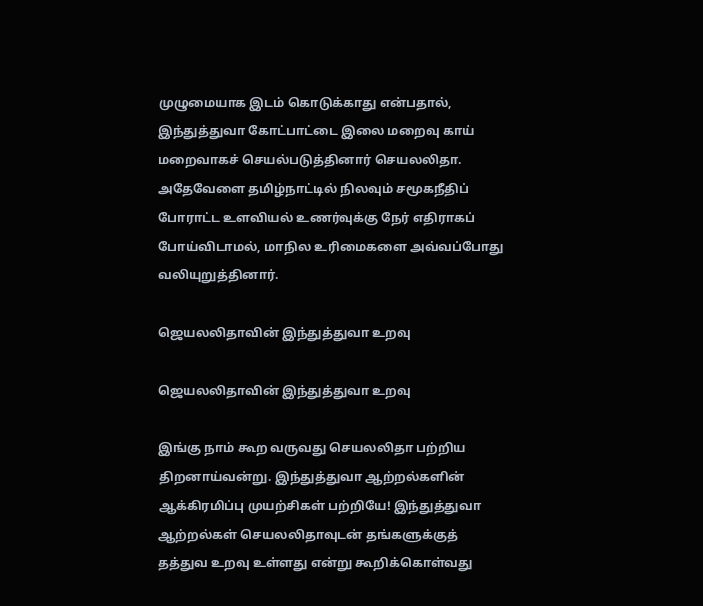முழுமையாக இடம் கொடுக்காது என்பதால், இந்துத்துவா கோட்பாட்டை இலை மறைவு காய் மறைவாகச் செயல்படுத்தினார் செயலலிதா. அதேவேளை தமிழ்நாட்டில் நிலவும் சமூகநீதிப் போராட்ட உளவியல் உணர்வுக்கு நேர் எதிராகப் போய்விடாமல், மாநில உரிமைகளை அவ்வப்போது வலியுறுத்தினார்.

ஜெயலலிதாவின் இந்துத்துவா உறவு

ஜெயலலிதாவின் இந்துத்துவா உறவு

இங்கு நாம் கூற வருவது செயலலிதா பற்றிய திறனாய்வன்று. இந்துத்துவா ஆற்றல்களின் ஆக்கிரமிப்பு முயற்சிகள் பற்றியே! இந்துத்துவா ஆற்றல்கள் செயலலிதாவுடன் தங்களுக்குத் தத்துவ உறவு உள்ளது என்று கூறிக்கொள்வது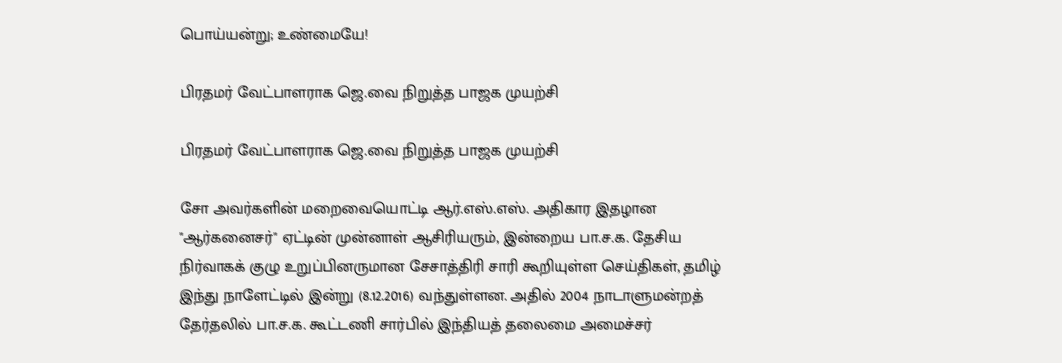பொய்யன்று; உண்மையே!

பிரதமர் வேட்பாளராக ஜெ.வை நிறுத்த பாஜக முயற்சி

பிரதமர் வேட்பாளராக ஜெ.வை நிறுத்த பாஜக முயற்சி

சோ அவர்களின் மறைவையொட்டி ஆர்.எஸ்.எஸ். அதிகார இதழான "ஆர்கனைசர்" ஏட்டின் முன்னாள் ஆசிரியரும், இன்றைய பா.ச.க. தேசிய நிர்வாகக் குழு உறுப்பினருமான சேசாத்திரி சாரி கூறியுள்ள செய்திகள், தமிழ் இந்து நாளேட்டில் இன்று (8.12.2016) வந்துள்ளன. அதில் 2004 நாடாளுமன்றத் தேர்தலில் பா.ச.க. கூட்டணி சார்பில் இந்தியத் தலைமை அமைச்சர்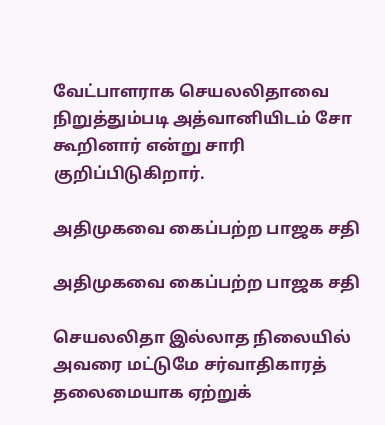வேட்பாளராக செயலலிதாவை நிறுத்தும்படி அத்வானியிடம் சோ கூறினார் என்று சாரி குறிப்பிடுகிறார்.

அதிமுகவை கைப்பற்ற பாஜக சதி

அதிமுகவை கைப்பற்ற பாஜக சதி

செயலலிதா இல்லாத நிலையில் அவரை மட்டுமே சர்வாதிகாரத் தலைமையாக ஏற்றுக்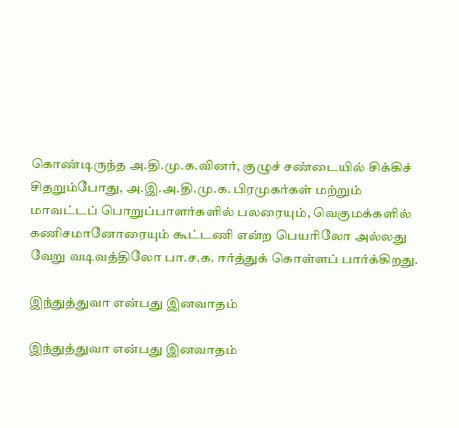கொண்டிருந்த அ.தி.மு.க.வினர், குழுச் சண்டையில் சிக்கிச் சிதறும்போது, அ.இ.அ.தி.மு.க. பிரமுகர்கள் மற்றும் மாவட்டப் பொறுப்பாளர்களில் பலரையும், வெகுமக்களில் கணிசமானோரையும் கூட்டணி என்ற பெயரிலோ அல்லது வேறு வடிவத்திலோ பா.ச.க. ஈர்த்துக் கொள்ளப் பார்க்கிறது.

இந்துத்துவா என்பது இனவாதம்

இந்துத்துவா என்பது இனவாதம்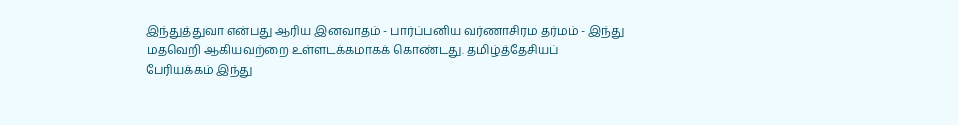இந்துத்துவா என்பது ஆரிய இனவாதம் - பார்ப்பனிய வர்ணாசிரம தர்மம் - இந்து மதவெறி ஆகியவற்றை உள்ளடக்கமாகக் கொண்டது. தமிழ்த்தேசியப் பேரியக்கம் இந்து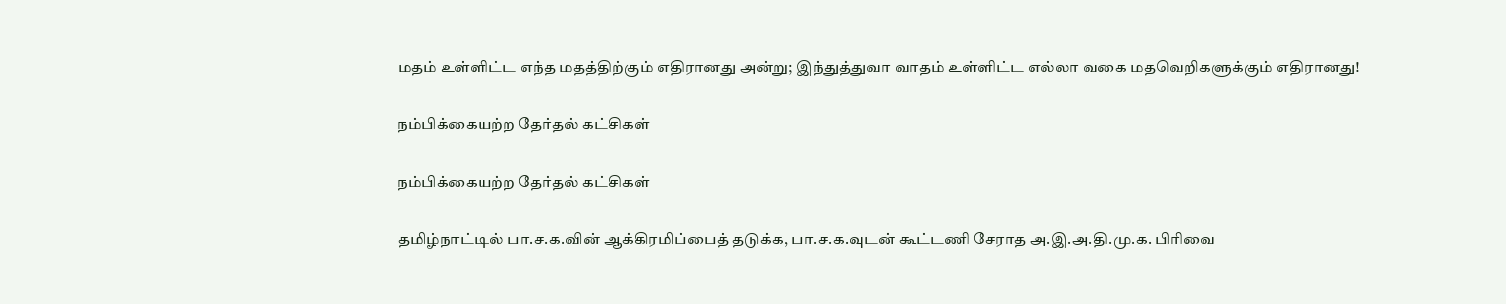மதம் உள்ளிட்ட எந்த மதத்திற்கும் எதிரானது அன்று; இந்துத்துவா வாதம் உள்ளிட்ட எல்லா வகை மதவெறிகளுக்கும் எதிரானது!

நம்பிக்கையற்ற தேர்தல் கட்சிகள்

நம்பிக்கையற்ற தேர்தல் கட்சிகள்

தமிழ்நாட்டில் பா.ச.க.வின் ஆக்கிரமிப்பைத் தடுக்க, பா.ச.க.வுடன் கூட்டணி சேராத அ.இ.அ.தி.மு.க. பிரிவை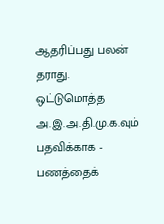ஆதரிப்பது பலன் தராது. ஒட்டுமொத்த அ.இ.அ.தி.மு.க.வும் பதவிக்காக - பணத்தைக்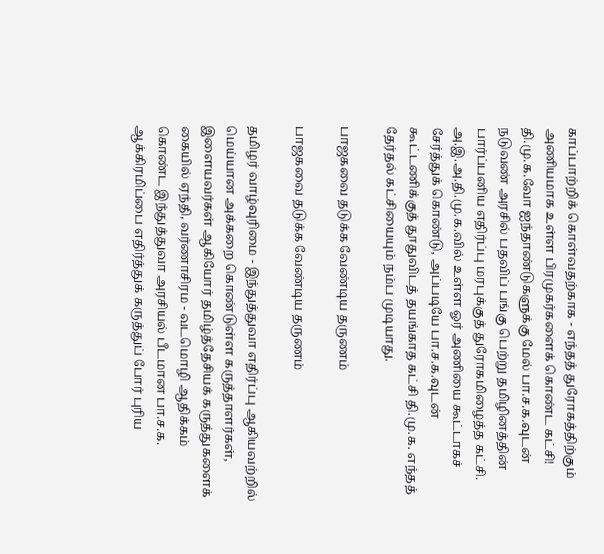காப்பாற்றிக் கொள்வதற்காக - எந்தத் துரோகத்திற்கும் அணியமாக உள்ள பிரமுகர்களைக் கொண்ட கட்சி! தி.மு.க.வோ ஐந்தாண்டுகளுக்கு மேல் பா.ச.க.வுடன் நடுவண் அரசில் பதவிப் பங்கு பெற்று தமிழினத்தின் பார்ப்பனிய எதிர்ப்பு மரபுக்குத் துரோகமிழைத்த கட்சி. அ.இ.அ.தி.மு.க.வில் உள்ள ஓர் அணியை கூட்டாகச் சேர்த்துக் கொண்டு, அப்படியே பா.ச.க.வுடன் கூட்டணிக்குத் தூதுவிடத் தயங்காத கட்சி தி.மு.க. எந்தத் தேர்தல் கட்சியையும் நம்ப முடியாது.

பாஜகவை தடுக்க வேண்டிய தருணம்

பாஜகவை தடுக்க வேண்டிய தருணம்

தமிழர் வாழ்வுரிமை - இந்துத்துவா எதிர்ப்பு ஆகியவற்றில் மெய்யான அக்கறை கொண்டுள்ள கருத்தாளர்கள், இளையவர்கள் ஆகியோர் தமிழ்த்தேசியக் கருத்துகளைக் கையில் ஏந்தி, வர்ணாசிரம - வடமொழி ஆதிக்கம் கொண்ட இந்துத்துவா அரசியல் பீடமான பா.ச.க. ஆக்கிரமிப்பை எதிர்த்துக் கருத்துப் போர் புரிய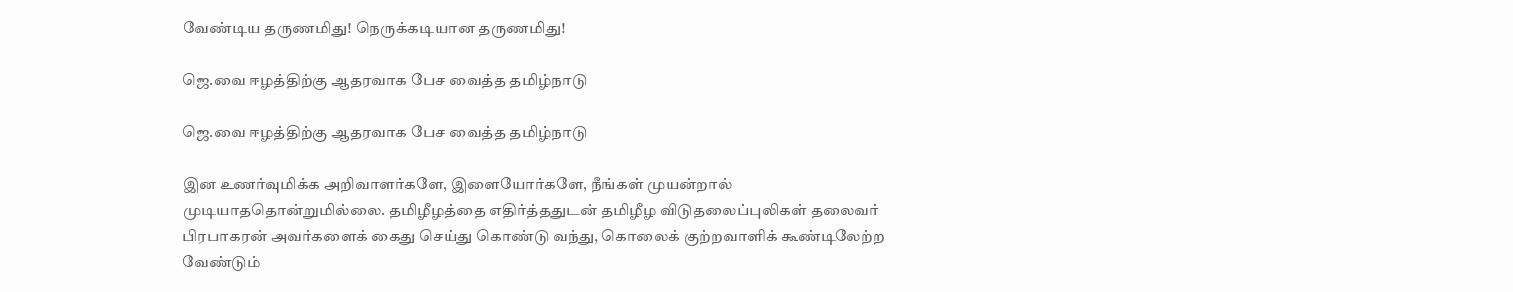வேண்டிய தருணமிது! நெருக்கடியான தருணமிது!

ஜெ.வை ஈழத்திற்கு ஆதரவாக பேச வைத்த தமிழ்நாடு

ஜெ.வை ஈழத்திற்கு ஆதரவாக பேச வைத்த தமிழ்நாடு

இன உணர்வுமிக்க அறிவாளர்களே, இளையோர்களே, நீங்கள் முயன்றால் முடியாததொன்றுமில்லை. தமிழீழத்தை எதிர்த்ததுடன் தமிழீழ விடுதலைப்புலிகள் தலைவர் பிரபாகரன் அவர்களைக் கைது செய்து கொண்டு வந்து, கொலைக் குற்றவாளிக் கூண்டிலேற்ற வேண்டும்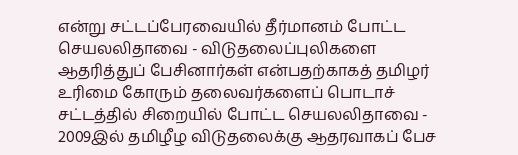என்று சட்டப்பேரவையில் தீர்மானம் போட்ட செயலலிதாவை - விடுதலைப்புலிகளை ஆதரித்துப் பேசினார்கள் என்பதற்காகத் தமிழர் உரிமை கோரும் தலைவர்களைப் பொடாச் சட்டத்தில் சிறையில் போட்ட செயலலிதாவை - 2009இல் தமிழீழ விடுதலைக்கு ஆதரவாகப் பேச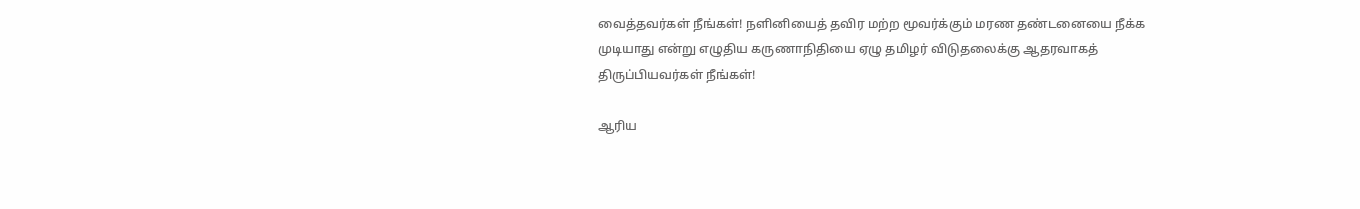வைத்தவர்கள் நீங்கள்! நளினியைத் தவிர மற்ற மூவர்க்கும் மரண தண்டனையை நீக்க முடியாது என்று எழுதிய கருணாநிதியை ஏழு தமிழர் விடுதலைக்கு ஆதரவாகத் திருப்பியவர்கள் நீங்கள்!

ஆரிய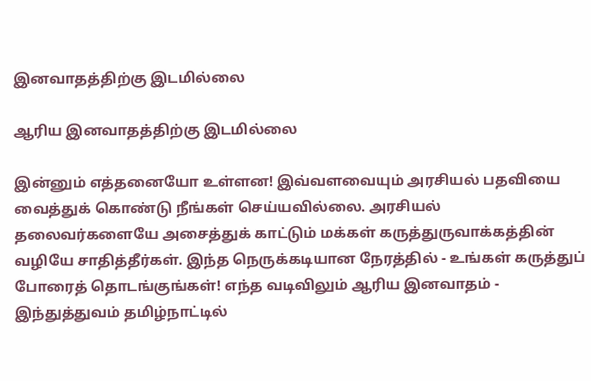இனவாதத்திற்கு இடமில்லை

ஆரிய இனவாதத்திற்கு இடமில்லை

இன்னும் எத்தனையோ உள்ளன! இவ்வளவையும் அரசியல் பதவியை வைத்துக் கொண்டு நீங்கள் செய்யவில்லை. அரசியல் தலைவர்களையே அசைத்துக் காட்டும் மக்கள் கருத்துருவாக்கத்தின் வழியே சாதித்தீர்கள். இந்த நெருக்கடியான நேரத்தில் - உங்கள் கருத்துப் போரைத் தொடங்குங்கள்! எந்த வடிவிலும் ஆரிய இனவாதம் - இந்துத்துவம் தமிழ்நாட்டில்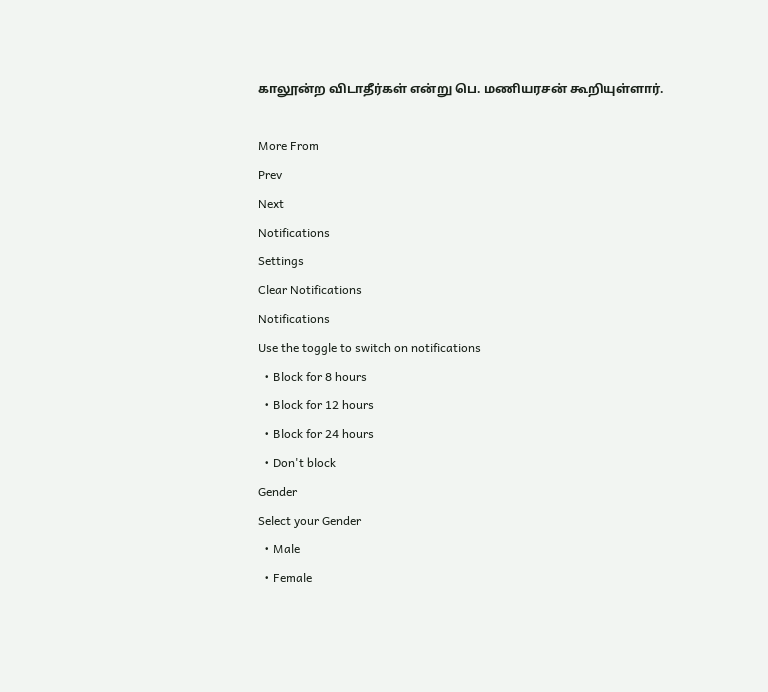காலூன்ற விடாதீர்கள் என்று பெ. மணியரசன் கூறியுள்ளார்.

More From
Prev
Next
Notifications
Settings
Clear Notifications
Notifications
Use the toggle to switch on notifications
  • Block for 8 hours
  • Block for 12 hours
  • Block for 24 hours
  • Don't block
Gender
Select your Gender
  • Male
  • Female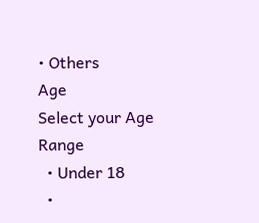• Others
Age
Select your Age Range
  • Under 18
  •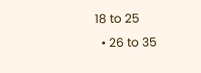18 to 25
  • 26 to 35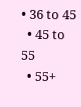• 36 to 45
  • 45 to 55
  • 55+